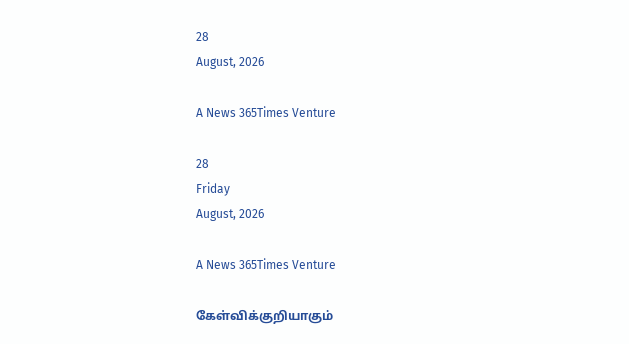28
August, 2026

A News 365Times Venture

28
Friday
August, 2026

A News 365Times Venture

கேள்விக்குறியாகும்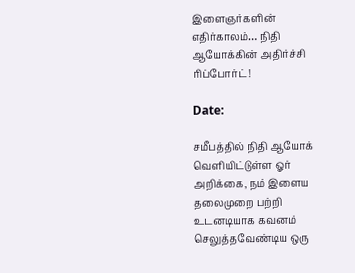இளைஞர்களின் எதிர்காலம்… நிதி ஆயோக்கின் அதிர்ச்சி ரிப்போர்ட்!

Date:

சமீபத்தில் நிதி ஆயோக் வெளியிட்டுள்ள ஓர் அறிக்கை, நம் இளைய தலைமுறை பற்றி உடனடியாக கவனம் செலுத்தவேண்டிய ஒரு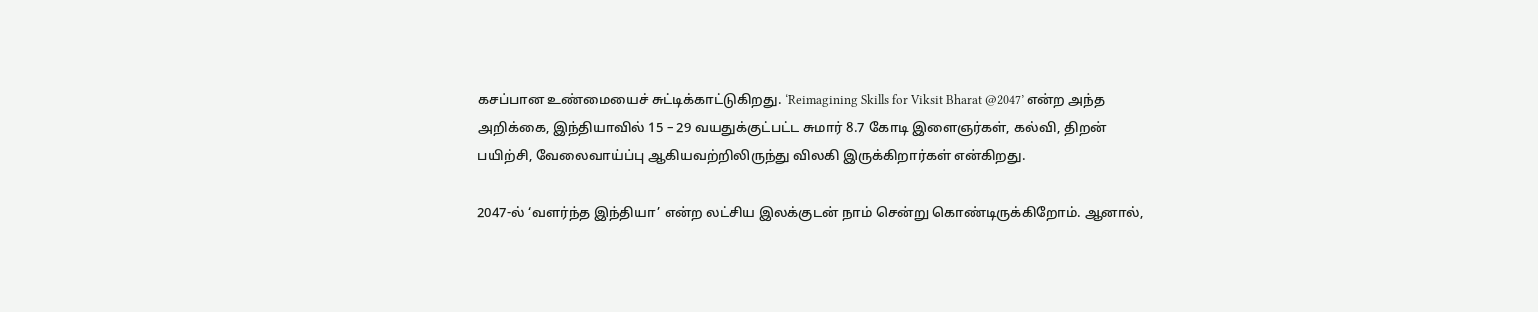கசப்பான உண்மையைச் சுட்டிக்காட்டுகிறது. ‘Reimagining Skills for Viksit Bharat @2047’ என்ற அந்த அறிக்கை, இந்தியாவில் 15 – 29 வயதுக்குட்பட்ட சுமார் 8.7 கோடி இளைஞர்கள், கல்வி, திறன் பயிற்சி, வேலைவாய்ப்பு ஆகியவற்றிலிருந்து விலகி இருக்கிறார்கள் என்கிறது.

2047-ல் ‘வளர்ந்த இந்தியா’ என்ற லட்சிய இலக்குடன் நாம் சென்று கொண்டிருக்கிறோம். ஆனால்,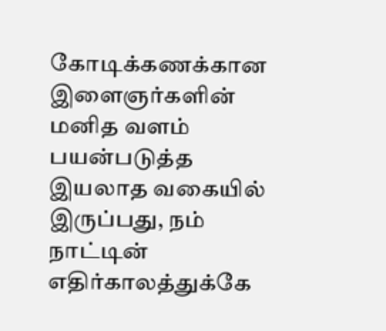கோடிக்கணக்கான இளைஞர்களின் மனித வளம் பயன்படுத்த இயலாத வகையில் இருப்பது, நம் நாட்டின் எதிர்காலத்துக்கே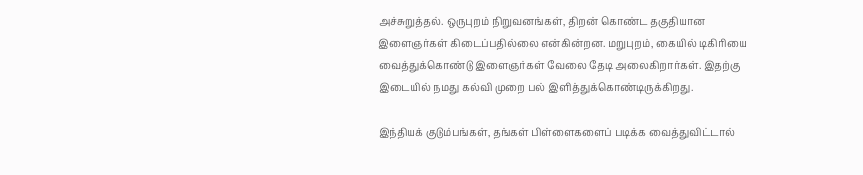அச்சுறுத்தல். ஒருபுறம் நிறுவனங்கள், திறன் கொண்ட தகுதியான இளைஞர்கள் கிடைப்பதில்லை என்கின்றன. மறுபுறம், கையில் டிகிரியை வைத்துக்கொண்டு இளைஞர்கள் வேலை தேடி அலைகிறார்கள். இதற்கு இடையில் நமது கல்வி முறை பல் இளித்துக்கொண்டிருக்கிறது.

இந்தியக் குடும்பங்கள், தங்கள் பிள்ளைகளைப் படிக்க வைத்துவிட்டால்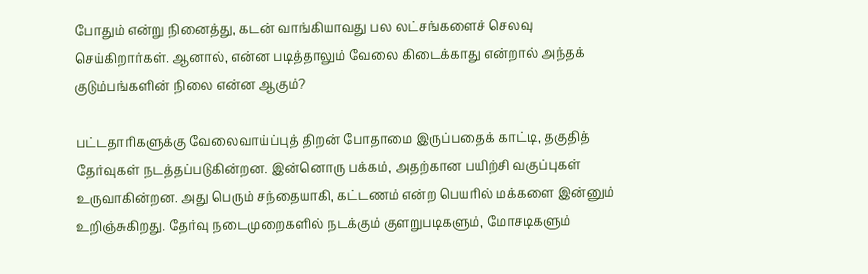போதும் என்று நினைத்து, கடன் வாங்கியாவது பல லட்சங்களைச் செலவு செய்கிறார்கள். ஆனால், என்ன படித்தாலும் வேலை கிடைக்காது என்றால் அந்தக் குடும்பங்களின் நிலை என்ன ஆகும்?

பட்டதாரிகளுக்கு வேலைவாய்ப்புத் திறன் போதாமை இருப்பதைக் காட்டி, தகுதித் தேர்வுகள் நடத்தப்படுகின்றன. இன்னொரு பக்கம், அதற்கான பயிற்சி வகுப்புகள் உருவாகின்றன. அது பெரும் சந்தையாகி, கட்டணம் என்ற பெயரில் மக்களை இன்னும் உறிஞ்சுகிறது. தேர்வு நடைமுறைகளில் நடக்கும் குளறுபடிகளும், மோசடிகளும்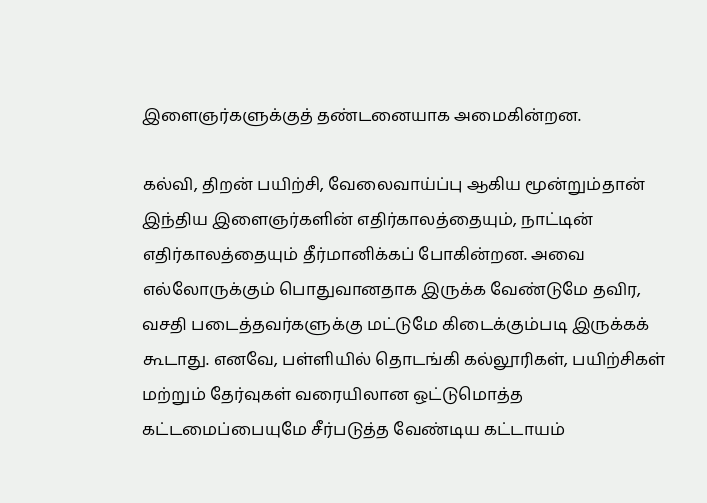இளைஞர்களுக்குத் தண்டனையாக அமைகின்றன.

கல்வி, திறன் பயிற்சி, வேலைவாய்ப்பு ஆகிய மூன்றும்தான் இந்திய இளைஞர்களின் எதிர்காலத்தையும், நாட்டின் எதிர்காலத்தையும் தீர்மானிக்கப் போகின்றன. அவை எல்லோருக்கும் பொதுவானதாக இருக்க வேண்டுமே தவிர, வசதி படைத்தவர்களுக்கு மட்டுமே கிடைக்கும்படி இருக்கக் கூடாது. எனவே, பள்ளியில் தொடங்கி கல்லூரிகள், பயிற்சிகள் மற்றும் தேர்வுகள் வரையிலான ஒட்டுமொத்த கட்டமைப்பையுமே சீர்படுத்த வேண்டிய கட்டாயம்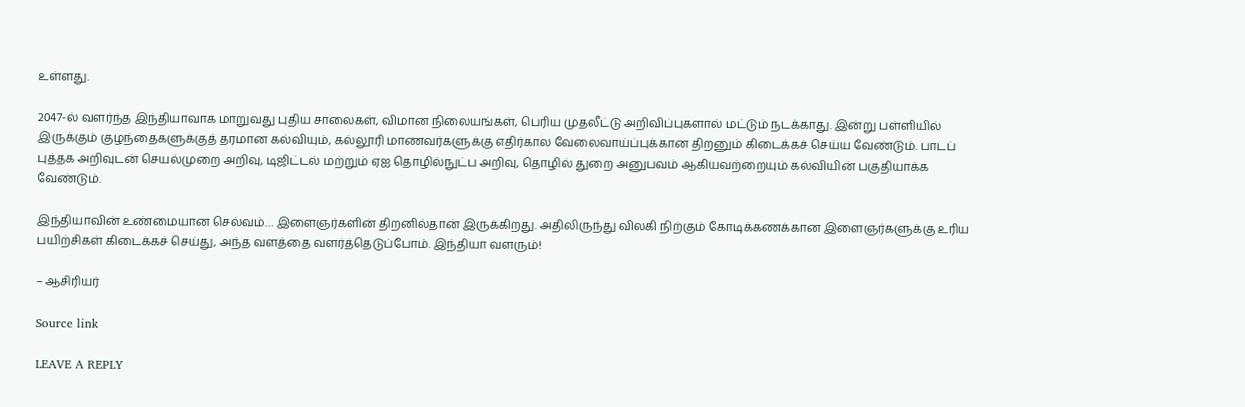உள்ளது.

2047-ல் வளர்ந்த இந்தியாவாக மாறுவது புதிய சாலைகள், விமான நிலையங்கள், பெரிய முதலீட்டு அறிவிப்புகளால் மட்டும் நடக்காது. இன்று பள்ளியில் இருக்கும் குழந்தைகளுக்குத் தரமான கல்வியும், கல்லூரி மாணவர்களுக்கு எதிர்கால வேலைவாய்ப்புக்கான திறனும் கிடைக்கச் செய்ய வேண்டும். பாடப் புத்தக அறிவுடன் செயல்முறை அறிவு, டிஜிட்டல் மற்றும் ஏஐ தொழில்நுட்ப அறிவு, தொழில் துறை அனுபவம் ஆகியவற்றையும் கல்வியின் பகுதியாக்க வேண்டும்.

இந்தியாவின் உண்மையான செல்வம்… இளைஞர்களின் திறனில்தான் இருக்கிறது. அதிலிருந்து விலகி நிற்கும் கோடிக்கணக்கான இளைஞர்களுக்கு உரிய பயிற்சிகள் கிடைக்கச் செய்து, அந்த வளத்தை வளர்த்தெடுப்போம். இந்தியா வளரும்!

– ஆசிரியர்

Source link

LEAVE A REPLY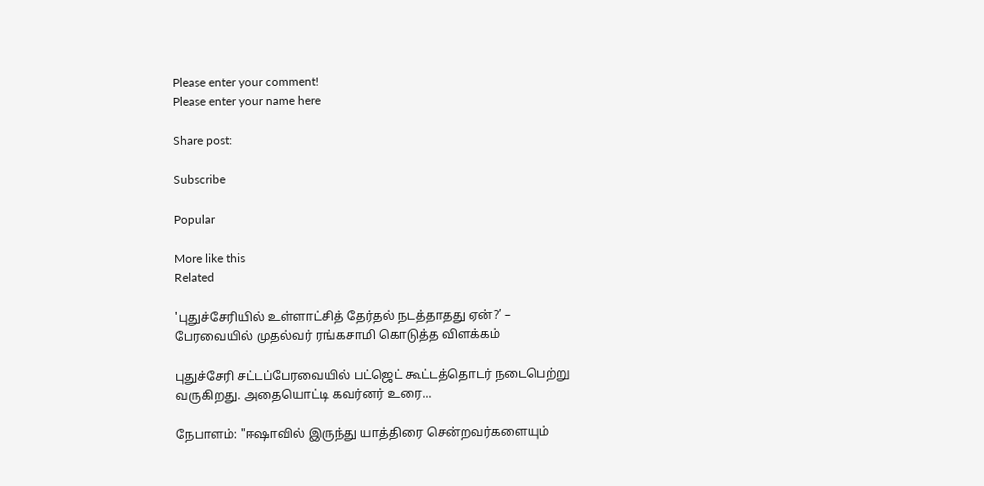Please enter your comment!
Please enter your name here

Share post:

Subscribe

Popular

More like this
Related

'புதுச்சேரியில் உள்ளாட்சித் தேர்தல் நடத்தாதது ஏன்?’ – பேரவையில் முதல்வர் ரங்கசாமி கொடுத்த விளக்கம்

புதுச்சேரி சட்டப்பேரவையில் பட்ஜெட் கூட்டத்தொடர் நடைபெற்று வருகிறது. அதையொட்டி கவர்னர் உரை...

நேபாளம்: "ஈஷாவில் இருந்து யாத்திரை சென்றவர்களையும்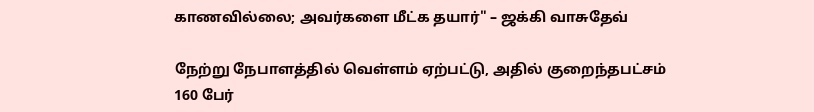காணவில்லை; அவர்களை மீட்க தயார்" – ஜக்கி வாசுதேவ்

நேற்று நேபாளத்தில் வெள்ளம் ஏற்பட்டு, அதில் குறைந்தபட்சம் 160 பேர்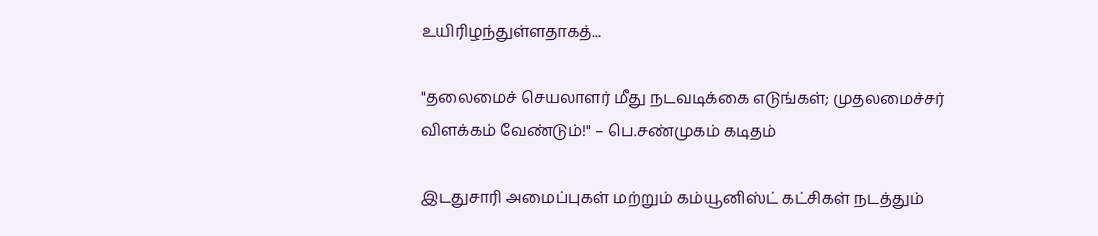உயிரிழந்துள்ளதாகத்...

"தலைமைச் செயலாளர் மீது நடவடிக்கை எடுங்கள்; முதலமைச்சர் விளக்கம் வேண்டும்!" – பெ.சண்முகம் கடிதம்

இடதுசாரி அமைப்புகள் மற்றும் கம்யூனிஸ்ட் கட்சிகள் நடத்தும்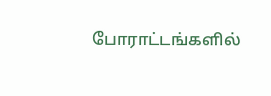போராட்டங்களில்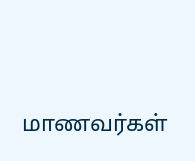மாணவர்கள்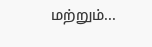மற்றும்...